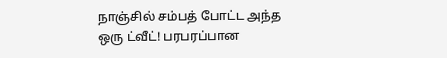நாஞ்சில் சம்பத் போட்ட அந்த ஒரு ட்வீட்! பரபரப்பான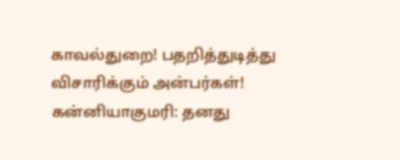காவல்துறை! பதறித்துடித்து விசாரிக்கும் அன்பர்கள்!
கன்னியாகுமரி: தனது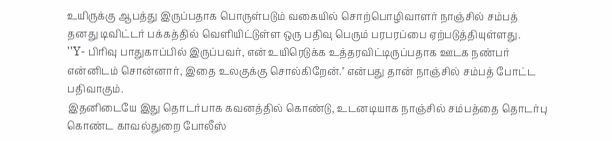உயிருக்கு ஆபத்து இருப்பதாக பொருள்படும் வகையில் சொற்பொழிவாளர் நாஞ்சில் சம்பத் தனது டிவிட்டர் பக்கத்தில் வெளியிட்டுள்ள ஒரு பதிவு பெரும் பரபரப்பை ஏற்படுத்தியுள்ளது.
''Y- பிரிவு பாதுகாப்பில் இருப்பவர், என் உயிரெடுக்க உத்தரவிட்டிருப்பதாக ஊடக நண்பர் என்னிடம் சொன்னார், இதை உலகுக்கு சொல்கிறேன்.'' என்பது தான் நாஞ்சில் சம்பத் போட்ட பதிவாகும்.
இதனிடையே இது தொடர்பாக கவனத்தில் கொண்டு, உடனடியாக நாஞ்சில் சம்பத்தை தொடர்பு கொண்ட காவல்துறை போலீஸ்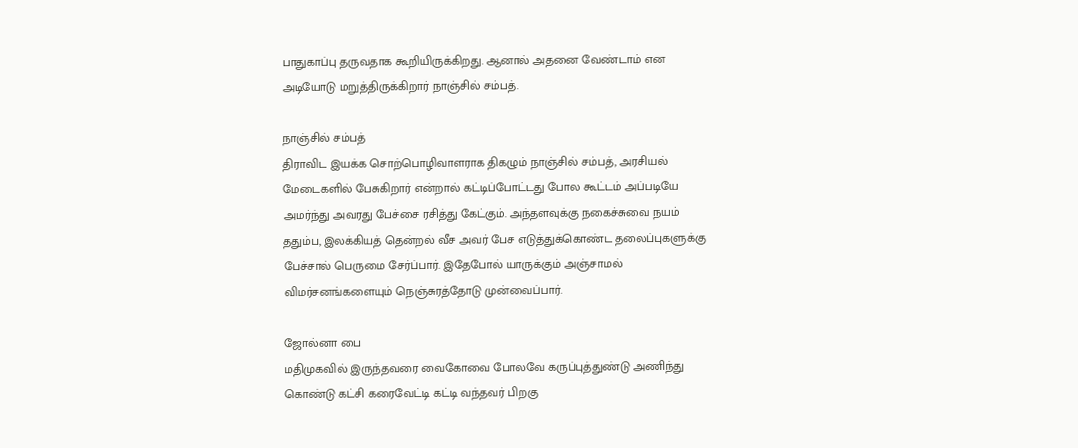பாதுகாப்பு தருவதாக கூறியிருக்கிறது. ஆனால் அதனை வேண்டாம் என அடியோடு மறுத்திருக்கிறார் நாஞ்சில் சம்பத்.

நாஞ்சில் சம்பத்
திராவிட இயக்க சொற்பொழிவாளராக திகழும் நாஞ்சில் சம்பத், அரசியல் மேடைகளில் பேசுகிறார் என்றால் கட்டிப்போட்டது போல கூட்டம் அப்படியே அமர்ந்து அவரது பேச்சை ரசித்து கேட்கும். அந்தளவுக்கு நகைச்சுவை நயம் ததும்ப, இலக்கியத் தென்றல் வீச அவர் பேச எடுத்துக்கொண்ட தலைப்புகளுக்கு பேச்சால் பெருமை சேர்ப்பார். இதேபோல் யாருக்கும் அஞ்சாமல் விமர்சனங்களையும் நெஞ்சுரத்தோடு முன்வைப்பார்.

ஜோல்னா பை
மதிமுகவில் இருந்தவரை வைகோவை போலவே கருப்புத்துண்டு அணிந்து கொண்டு கட்சி கரைவேட்டி கட்டி வந்தவர் பிறகு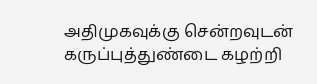அதிமுகவுக்கு சென்றவுடன் கருப்புத்துண்டை கழற்றி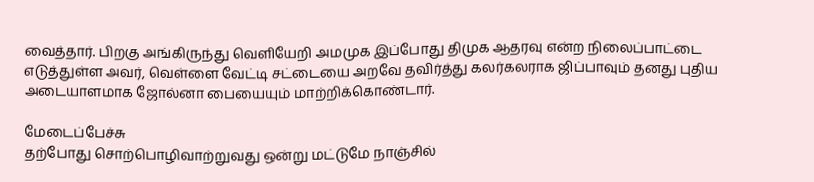வைத்தார். பிறகு அங்கிருந்து வெளியேறி அமமுக இப்போது திமுக ஆதரவு என்ற நிலைப்பாட்டை எடுத்துள்ள அவர், வெள்ளை வேட்டி சட்டையை அறவே தவிர்த்து கலர்கலராக ஜிப்பாவும் தனது புதிய அடையாளமாக ஜோல்னா பையையும் மாற்றிக்கொண்டார்.

மேடைப்பேச்சு
தற்போது சொற்பொழிவாற்றுவது ஒன்று மட்டுமே நாஞ்சில்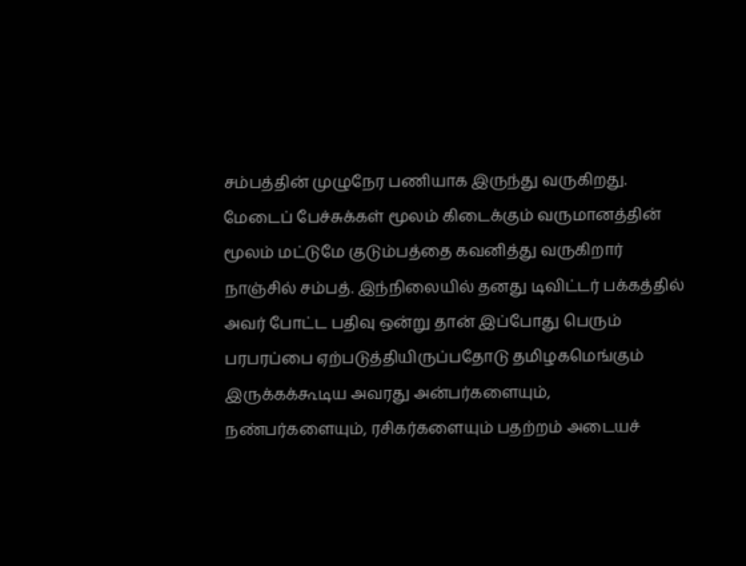சம்பத்தின் முழுநேர பணியாக இருந்து வருகிறது. மேடைப் பேச்சுக்கள் மூலம் கிடைக்கும் வருமானத்தின் மூலம் மட்டுமே குடும்பத்தை கவனித்து வருகிறார் நாஞ்சில் சம்பத். இந்நிலையில் தனது டிவிட்டர் பக்கத்தில் அவர் போட்ட பதிவு ஒன்று தான் இப்போது பெரும் பரபரப்பை ஏற்படுத்தியிருப்பதோடு தமிழகமெங்கும் இருக்கக்கூடிய அவரது அன்பர்களையும், நண்பர்களையும், ரசிகர்களையும் பதற்றம் அடையச்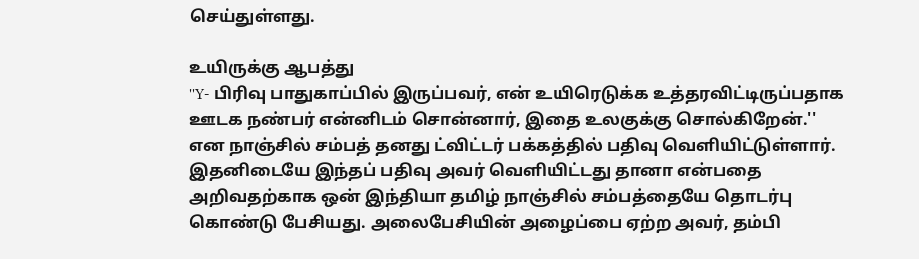செய்துள்ளது.

உயிருக்கு ஆபத்து
''Y- பிரிவு பாதுகாப்பில் இருப்பவர், என் உயிரெடுக்க உத்தரவிட்டிருப்பதாக ஊடக நண்பர் என்னிடம் சொன்னார், இதை உலகுக்கு சொல்கிறேன்.'' என நாஞ்சில் சம்பத் தனது ட்விட்டர் பக்கத்தில் பதிவு வெளியிட்டுள்ளார். இதனிடையே இந்தப் பதிவு அவர் வெளியிட்டது தானா என்பதை அறிவதற்காக ஒன் இந்தியா தமிழ் நாஞ்சில் சம்பத்தையே தொடர்பு கொண்டு பேசியது. அலைபேசியின் அழைப்பை ஏற்ற அவர், தம்பி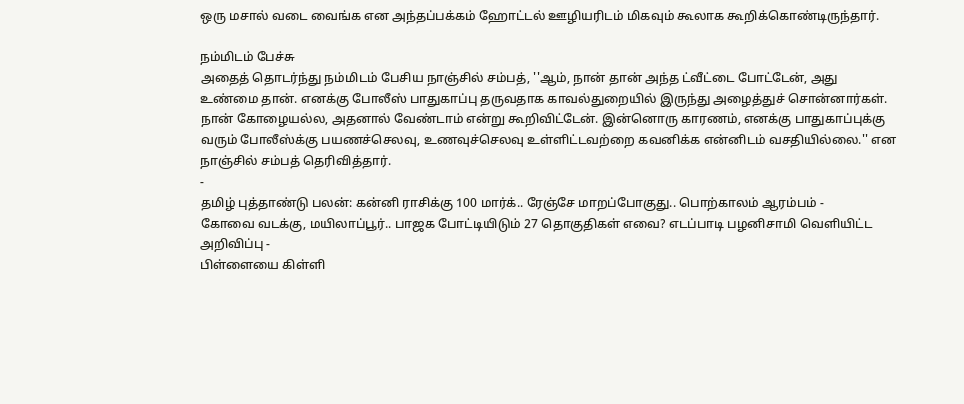ஒரு மசால் வடை வைங்க என அந்தப்பக்கம் ஹோட்டல் ஊழியரிடம் மிகவும் கூலாக கூறிக்கொண்டிருந்தார்.

நம்மிடம் பேச்சு
அதைத் தொடர்ந்து நம்மிடம் பேசிய நாஞ்சில் சம்பத், ''ஆம், நான் தான் அந்த ட்வீட்டை போட்டேன், அது உண்மை தான். எனக்கு போலீஸ் பாதுகாப்பு தருவதாக காவல்துறையில் இருந்து அழைத்துச் சொன்னார்கள். நான் கோழையல்ல, அதனால் வேண்டாம் என்று கூறிவிட்டேன். இன்னொரு காரணம், எனக்கு பாதுகாப்புக்கு வரும் போலீஸ்க்கு பயணச்செலவு, உணவுச்செலவு உள்ளிட்டவற்றை கவனிக்க என்னிடம் வசதியில்லை.'' என நாஞ்சில் சம்பத் தெரிவித்தார்.
-
தமிழ் புத்தாண்டு பலன்: கன்னி ராசிக்கு 100 மார்க்.. ரேஞ்சே மாறப்போகுது.. பொற்காலம் ஆரம்பம் -
கோவை வடக்கு, மயிலாப்பூர்.. பாஜக போட்டியிடும் 27 தொகுதிகள் எவை? எடப்பாடி பழனிசாமி வெளியிட்ட அறிவிப்பு -
பிள்ளையை கிள்ளி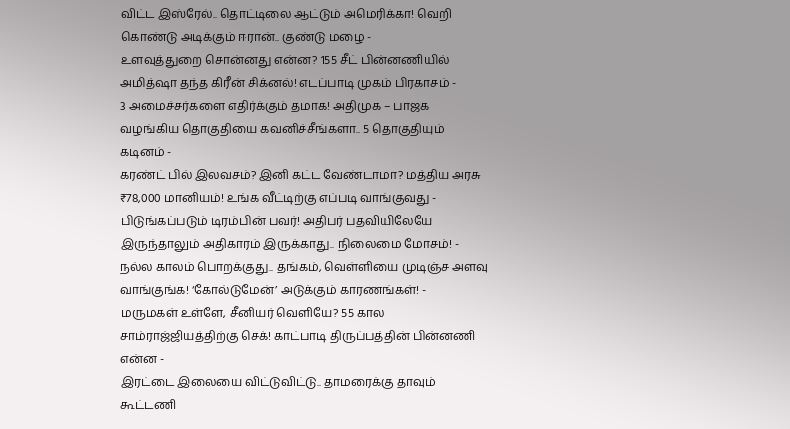விட்ட இஸ்ரேல்.. தொட்டிலை ஆட்டும் அமெரிக்கா! வெறி கொண்டு அடிக்கும் ஈரான்.. குண்டு மழை -
உளவுத்துறை சொன்னது என்ன? 155 சீட் பின்னணியில் அமித்ஷா தந்த கிரீன் சிக்னல்! எடப்பாடி முகம் பிரகாசம் -
3 அமைச்சர்களை எதிர்க்கும் தமாக! அதிமுக – பாஜக வழங்கிய தொகுதியை கவனிச்சீங்களா.. 5 தொகுதியும் கடினம் -
கரண்ட் பில் இலவசம்? இனி கட்ட வேண்டாமா? மத்திய அரசு ₹78,000 மானியம்! உங்க வீட்டிற்கு எப்படி வாங்குவது -
பிடுங்கப்படும் டிரம்பின் பவர்! அதிபர் பதவியிலேயே இருந்தாலும் அதிகாரம் இருக்காது.. நிலைமை மோசம்! -
நல்ல காலம் பொறக்குது.. தங்கம், வெள்ளியை முடிஞ்ச அளவு வாங்குங்க! ‘கோல்டுமேன்’ அடுக்கும் காரணங்கள்! -
மருமகள் உள்ளே, சீனியர் வெளியே? 55 கால சாம்ராஜ்ஜியத்திற்கு செக்! காட்பாடி திருப்பத்தின் பின்னணி என்ன -
இரட்டை இலையை விட்டுவிட்டு.. தாமரைக்கு தாவும் கூட்டணி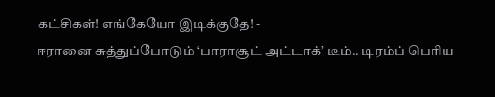கட்சிகள்! எங்கேயோ இடிக்குதே! -
ஈரானை சுத்துப்போடும் ‘பாராசூட் அட்டாக்’ டீம்.. டிரம்ப் பெரிய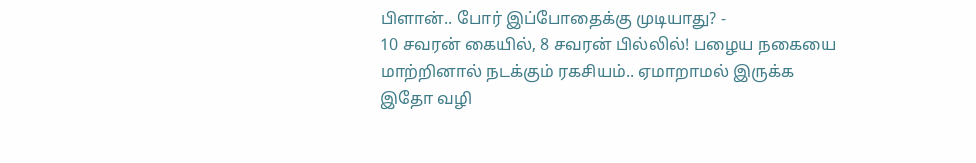பிளான்.. போர் இப்போதைக்கு முடியாது? -
10 சவரன் கையில், 8 சவரன் பில்லில்! பழைய நகையை மாற்றினால் நடக்கும் ரகசியம்.. ஏமாறாமல் இருக்க இதோ வழி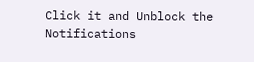Click it and Unblock the Notifications